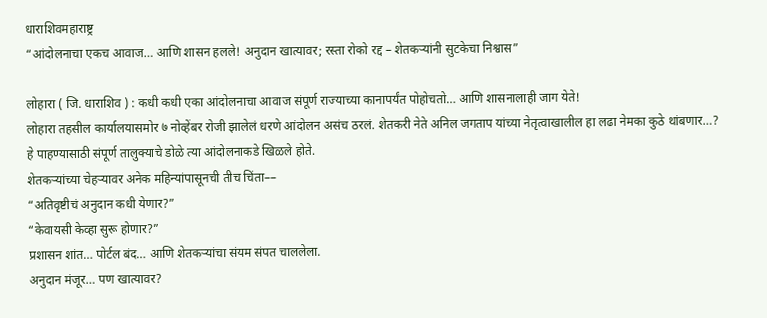धाराशिवमहाराष्ट्र
“आंदोलनाचा एकच आवाज… आणि शासन हलले! अनुदान खात्यावर; रस्ता रोको रद्द – शेतकऱ्यांनी सुटकेचा निश्वास”

लोहारा ( जि. धाराशिव ) : कधी कधी एका आंदोलनाचा आवाज संपूर्ण राज्याच्या कानापर्यंत पोहोचतो… आणि शासनालाही जाग येते!
लोहारा तहसील कार्यालयासमोर ७ नोव्हेंबर रोजी झालेलं धरणे आंदोलन असंच ठरलं. शेतकरी नेते अनिल जगताप यांच्या नेतृत्वाखालील हा लढा नेमका कुठे थांबणार…? हे पाहण्यासाठी संपूर्ण तालुक्याचे डोळे त्या आंदोलनाकडे खिळले होते.
शेतकऱ्यांच्या चेहऱ्यावर अनेक महिन्यांपासूनची तीच चिंता––
“अतिवृष्टीचं अनुदान कधी येणार?”
“केवायसी केव्हा सुरू होणार?”
प्रशासन शांत… पोर्टल बंद… आणि शेतकऱ्यांचा संयम संपत चाललेला.
अनुदान मंजूर… पण खात्यावर?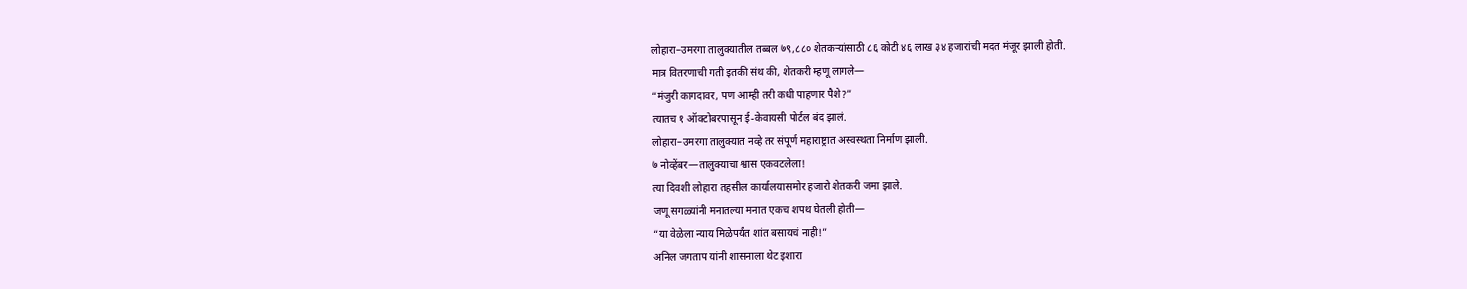लोहारा–उमरगा तालुक्यातील तब्बल ७९,८८० शेतकऱ्यांसाठी ८६ कोटी ४६ लाख ३४ हजारांची मदत मंजूर झाली होती.
मात्र वितरणाची गती इतकी संथ की, शेतकरी म्हणू लागले—
“मंजुरी कागदावर, पण आम्ही तरी कधी पाहणार पैशे?”
त्यातच १ ऑक्टोबरपासून ई-केवायसी पोर्टल बंद झालं.
लोहारा–उमरगा तालुक्यात नव्हे तर संपूर्ण महाराष्ट्रात अस्वस्थता निर्माण झाली.
७ नोव्हेंबर—तालुक्याचा श्वास एकवटलेला!
त्या दिवशी लोहारा तहसील कार्यालयासमोर हजारो शेतकरी जमा झाले.
जणू सगळ्यांनी मनातल्या मनात एकच शपथ घेतली होती—
“या वेळेला न्याय मिळेपर्यंत शांत बसायचं नाही!”
अनिल जगताप यांनी शासनाला थेट इशारा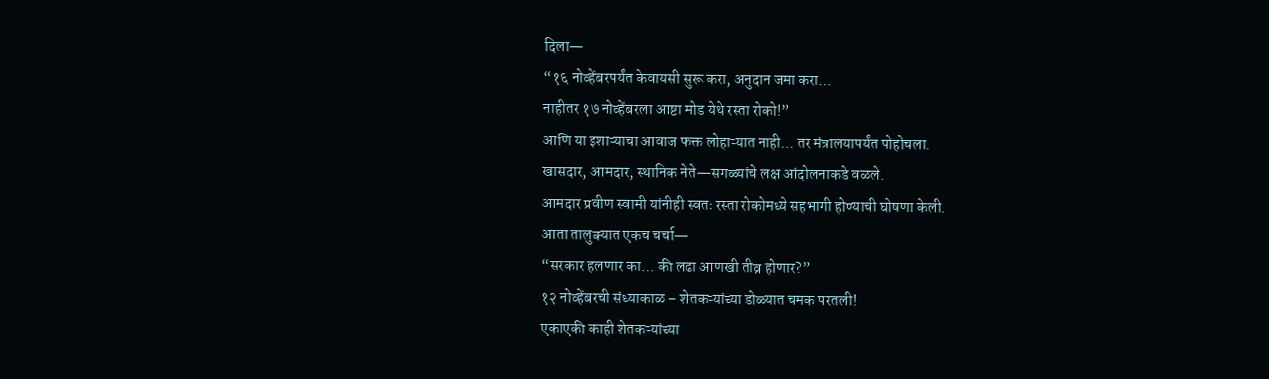दिला—
“१६ नोव्हेंबरपर्यंत केवायसी सुरू करा, अनुदान जमा करा…
नाहीतर १७ नोव्हेंबरला आष्टा मोड येथे रस्ता रोको!”
आणि या इशाऱ्याचा आवाज फक्त लोहाऱ्यात नाही… तर मंत्रालयापर्यंत पोहोचला.
खासदार, आमदार, स्थानिक नेते—सगळ्यांचे लक्ष आंदोलनाकडे वळले.
आमदार प्रवीण स्वामी यांनीही स्वतः रस्ता रोकोमध्ये सहभागी होण्याची घोषणा केली.
आता तालुक्यात एकच चर्चा—
“सरकार हलणार का… की लढा आणखी तीव्र होणार?”
१२ नोव्हेंबरची संध्याकाळ – शेतकऱ्यांच्या डोळ्यात चमक परतली!
एकाएकी काही शेतकऱ्यांच्या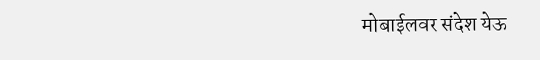मोबाईलवर संदेश येऊ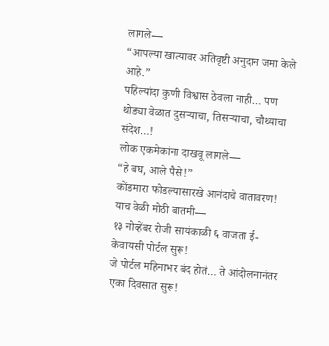लागले—
“आपल्या खात्यावर अतिवृष्टी अनुदान जमा केले आहे.”
पहिल्यांदा कुणी विश्वास ठेवला नाही… पण थोड्या वेळात दुसऱ्याचा, तिसऱ्याचा, चौथ्याचा संदेश…!
लोक एकमेकांना दाखवू लागले—
“हे बघ, आले पैसे!”
कोंडमारा फोडल्यासारखे आनंदाचे वातावरण!
याच वेळी मोठी बातमी—
१३ नोव्हेंबर रोजी सायंकाळी ६ वाजता ई-केवायसी पोर्टल सुरू!
जे पोर्टल महिनाभर बंद होतं… ते आंदोलनानंतर एका दिवसात सुरू!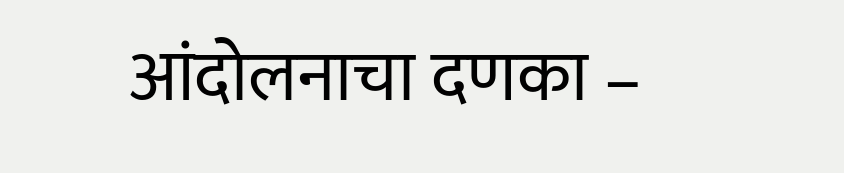आंदोलनाचा दणका –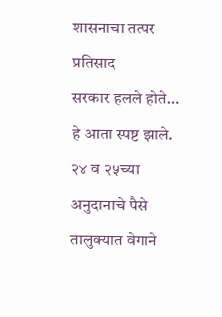शासनाचा तत्पर प्रतिसाद
सरकार हलले होते… हे आता स्पष्ट झाले.
२४ व २५च्या अनुदानाचे पैसे तालुक्यात वेगाने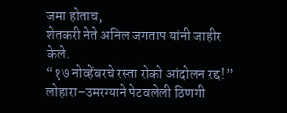जमा होताच,
शेतकरी नेते अनिल जगताप यांनी जाहीर केले.
“१७ नोव्हेंबरचे रस्ता रोको आंदोलन रद्द!”
लोहारा–उमरग्याने पेटवलेली ठिणगी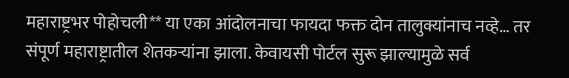महाराष्ट्रभर पोहोचली** या एका आंदोलनाचा फायदा फक्त दोन तालुक्यांनाच नव्हे… तर संपूर्ण महाराष्ट्रातील शेतकऱ्यांना झाला. केवायसी पोर्टल सुरू झाल्यामुळे सर्व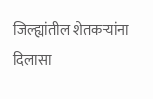जिल्ह्यांतील शेतकऱ्यांना दिलासा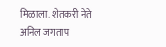मिळाला. शेतकरी नेते अनिल जगताप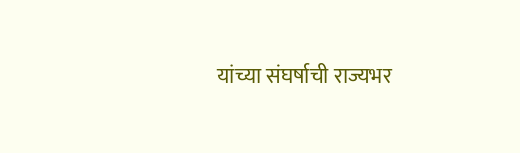यांच्या संघर्षाची राज्यभर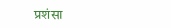प्रशंसा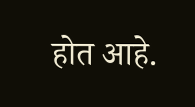होत आहे.